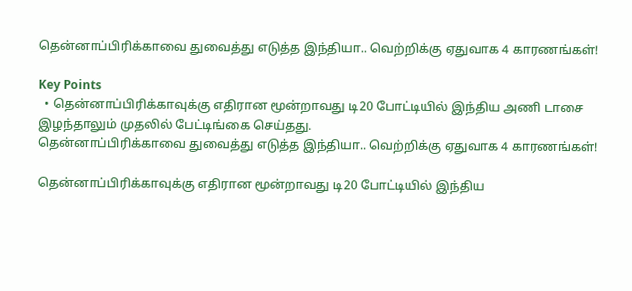தென்னாப்பிரிக்காவை துவைத்து எடுத்த இந்தியா.. வெற்றிக்கு ஏதுவாக 4 காரணங்கள்!

Key Points
  • தென்னாப்பிரிக்காவுக்கு எதிரான மூன்றாவது டி20 போட்டியில் இந்திய அணி டாசை இழந்தாலும் முதலில் பேட்டிங்கை செய்தது.
தென்னாப்பிரிக்காவை துவைத்து எடுத்த இந்தியா.. வெற்றிக்கு ஏதுவாக 4 காரணங்கள்!

தென்னாப்பிரிக்காவுக்கு எதிரான மூன்றாவது டி20 போட்டியில் இந்திய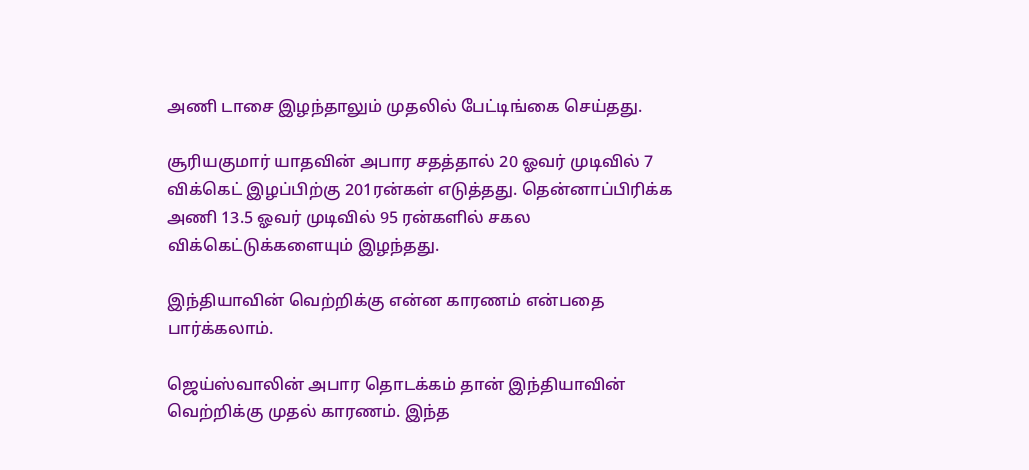அணி டாசை இழந்தாலும் முதலில் பேட்டிங்கை செய்தது.

சூரியகுமார் யாதவின் அபார சதத்தால் 20 ஓவர் முடிவில் 7 விக்கெட் இழப்பிற்கு 201ரன்கள் எடுத்தது. தென்னாப்பிரிக்க அணி 13.5 ஓவர் முடிவில் 95 ரன்களில் சகல விக்கெட்டுக்களையும் இழந்தது.

இந்தியாவின் வெற்றிக்கு என்ன காரணம் என்பதை பார்க்கலாம்.

ஜெய்ஸ்வாலின் அபார தொடக்கம் தான் இந்தியாவின் வெற்றிக்கு முதல் காரணம். இந்த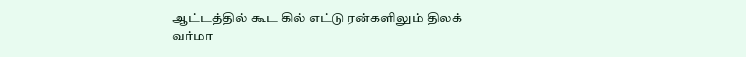ஆட்டத்தில் கூட கில் எட்டு ரன்களிலும் திலக் வர்மா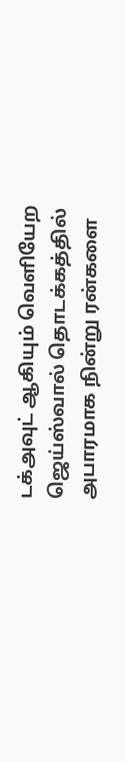டக்அவுட் ஆகியும் வெளியேற ஜெய்ஸ்வால் தொடக்கத்தில் அபாரமாக நின்று ரன்களை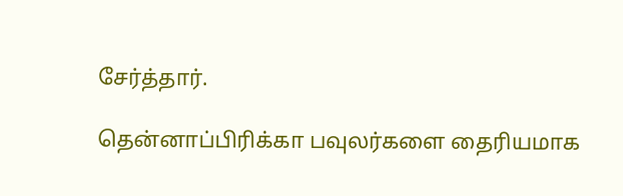சேர்த்தார்.

தென்னாப்பிரிக்கா பவுலர்களை தைரியமாக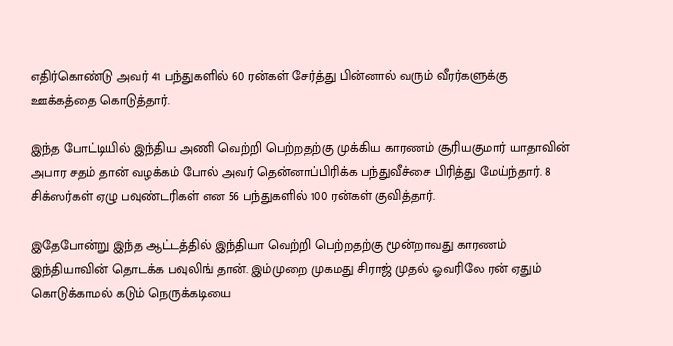எதிர்கொண்டு அவர் 41 பந்துகளில் 60 ரன்கள் சேர்த்து பின்னால் வரும் வீரர்களுக்கு ஊக்கத்தை கொடுத்தார்.

இந்த போட்டியில் இந்திய அணி வெற்றி பெற்றதற்கு முக்கிய காரணம் சூரியகுமார் யாதாவின் அபார சதம் தான் வழக்கம் போல் அவர் தென்னாப்பிரிக்க பந்துவீச்சை பிரித்து மேய்ந்தார். 8 சிக்ஸர்கள் ஏழு பவுண்டரிகள் என 56 பந்துகளில் 100 ரன்கள் குவித்தார்.

இதேபோன்று இந்த ஆட்டத்தில் இந்தியா வெற்றி பெற்றதற்கு மூன்றாவது காரணம் இந்தியாவின் தொடக்க பவுலிங் தான். இம்முறை முகமது சிராஜ் முதல் ஓவரிலே ரன் ஏதும் கொடுக்காமல் கடும் நெருக்கடியை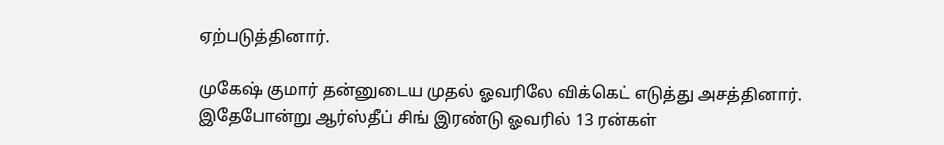ஏற்படுத்தினார்.

முகேஷ் குமார் தன்னுடைய முதல் ஓவரிலே விக்கெட் எடுத்து அசத்தினார். இதேபோன்று ஆர்ஸ்தீப் சிங் இரண்டு ஓவரில் 13 ரன்கள்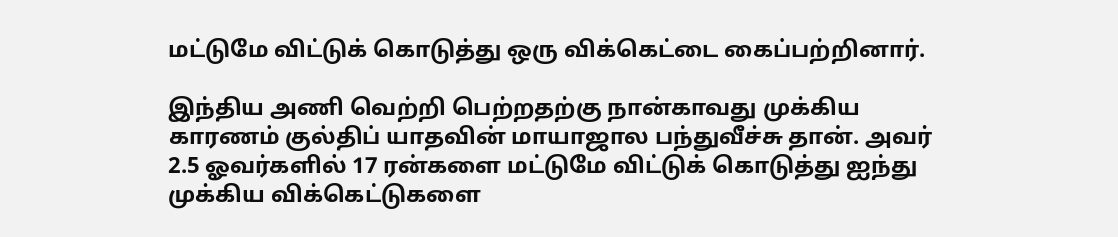மட்டுமே விட்டுக் கொடுத்து ஒரு விக்கெட்டை கைப்பற்றினார்.

இந்திய அணி வெற்றி பெற்றதற்கு நான்காவது முக்கிய காரணம் குல்திப் யாதவின் மாயாஜால பந்துவீச்சு தான். அவர் 2.5 ஓவர்களில் 17 ரன்களை மட்டுமே விட்டுக் கொடுத்து ஐந்து முக்கிய விக்கெட்டுகளை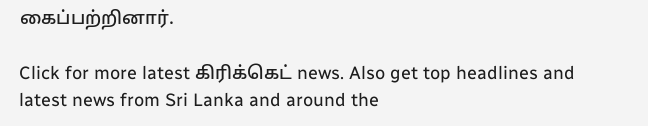கைப்பற்றினார்.

Click for more latest கிரிக்கெட் news. Also get top headlines and latest news from Sri Lanka and around the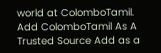world at ColomboTamil.
Add ColomboTamil As A Trusted Source Add as a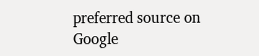preferred source on Google